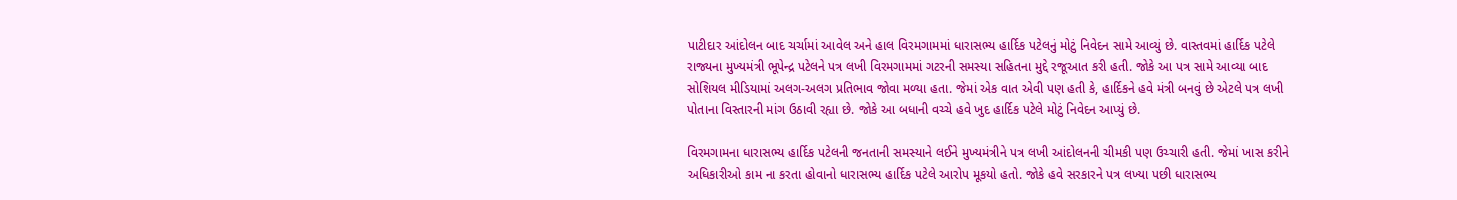પાટીદાર આંદોલન બાદ ચર્ચામાં આવેલ અને હાલ વિરમગામમાં ધારાસભ્ય હાર્દિક પટેલનું મોટું નિવેદન સામે આવ્યું છે. વાસ્તવમાં હાર્દિક પટેલે રાજ્યના મુખ્યમંત્રી ભૂપેન્દ્ર પટેલને પત્ર લખી વિરમગામમાં ગટરની સમસ્યા સહિતના મુદ્દે રજૂઆત કરી હતી. જોકે આ પત્ર સામે આવ્યા બાદ સોશિયલ મીડિયામાં અલગ-અલગ પ્રતિભાવ જોવા મળ્યા હતા. જેમાં એક વાત એવી પણ હતી કે, હાર્દિકને હવે મંત્રી બનવું છે એટલે પત્ર લખી પોતાના વિસ્તારની માંગ ઉઠાવી રહ્યા છે. જોકે આ બધાની વચ્ચે હવે ખુદ હાર્દિક પટેલે મોટું નિવેદન આપ્યું છે.

વિરમગામના ધારાસભ્ય હાર્દિક પટેલની જનતાની સમસ્યાને લઈને મુખ્યમંત્રીને પત્ર લખી આંદોલનની ચીમકી પણ ઉચ્ચારી હતી. જેમાં ખાસ કરીને અધિકારીઓ કામ ના કરતા હોવાનો ધારાસભ્ય હાર્દિક પટેલે આરોપ મૂકયો હતો. જોકે હવે સરકારને પત્ર લખ્યા પછી ધારાસભ્ય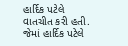હાર્દિક પટેલે વાતચીત કરી હતી. જેમાં હાર્દિક પટેલે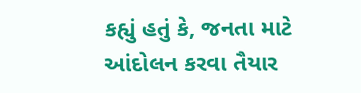કહ્યું હતું કે, જનતા માટે આંદોલન કરવા તૈયાર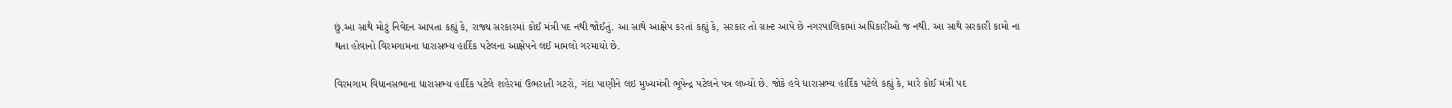છું.આ સાથે મોટું નિવેદન આપતા કહ્યું કે, રાજ્ય સરકારમાં કોઈ મંત્રી પદ નથી જોઈતું. આ સાથે આક્ષેપ કરતાં કહ્યું કે, સરકાર તો ગ્રાન્ટ આપે છે નગરપાલિકામાં અધિકારીઓ જ નથી. આ સાથે સરકારી કામો ના થતા હોવાનો વિરમગામના ધારાસભ્ય હાર્દિક પટેલના આક્ષેપને લઈ મામલો ગરમાયો છે.

વિરમગામ વિધાનસભાના ધારાસભ્ય હાર્દિક પટેલે શહેરમાં ઉભરાતી ગટરો, ગંદા પાણીને લઇ મુખ્યમંત્રી ભૂપેન્દ્ર પટેલને પત્ર લખ્યો છે. જોકે હવે ધારાસભ્ય હાર્દિક પટેલે કહ્યું કે, મારે કોઈ મંત્રી પદ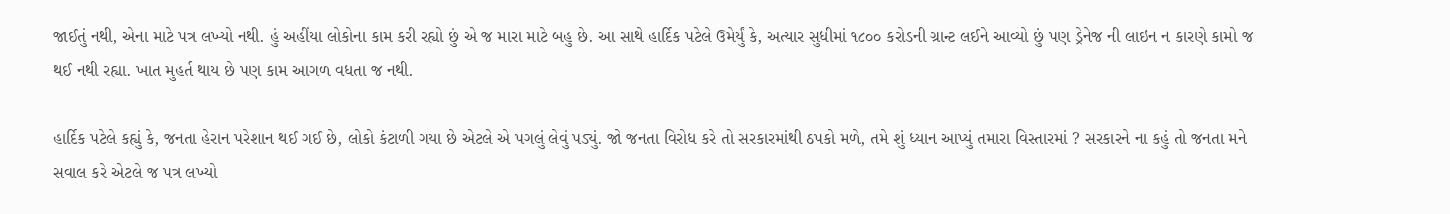જાઈતું નથી, એના માટે પત્ર લખ્યો નથી. હું અહીંયા લોકોના કામ કરી રહ્યો છું એ જ મારા માટે બહુ છે. આ સાથે હાર્દિક પટેલે ઉમેર્યું કે, અત્યાર સુધીમાં ૧૮૦૦ કરોડની ગ્રાન્ટ લઈને આવ્યો છું પણ ડ્રેનેજ ની લાઇન ન કારણે કામો જ થઈ નથી રહ્યા. ખાત મુહર્ત થાય છે પણ કામ આગળ વધતા જ નથી.

હાર્દિક પટેલે કહ્યું કે, જનતા હેરાન પરેશાન થઈ ગઈ છે, લોકો કંટાળી ગયા છે એટલે એ પગલું લેવું પડ્યું. જો જનતા વિરોધ કરે તો સરકારમાંથી ઠપકો મળે, તમે શું ધ્યાન આપ્યું તમારા વિસ્તારમાં ? સરકારને ના કહું તો જનતા મને સવાલ કરે એટલે જ પત્ર લખ્યો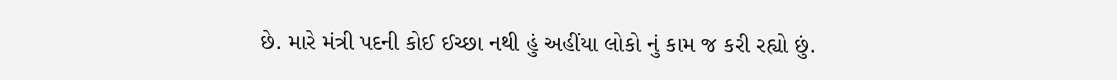છે. મારે મંત્રી પદની કોઈ ઈચ્છા નથી હું અહીંયા લોકો નું કામ જ કરી રહ્યો છું.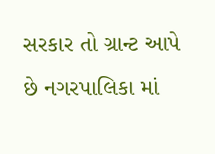સરકાર તો ગ્રાન્ટ આપે છે નગરપાલિકા માં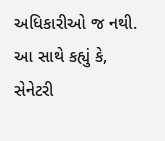અધિકારીઓ જ નથી. આ સાથે કહ્યું કે, સેનેટરી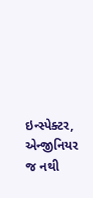ઇન્સ્પેક્ટર, એન્જીનિયર જ નથી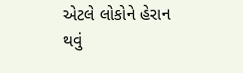એટલે લોકોને હેરાન થવું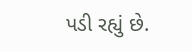પડી રહ્યું છે.